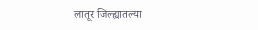लातूर जिल्ह्यातल्या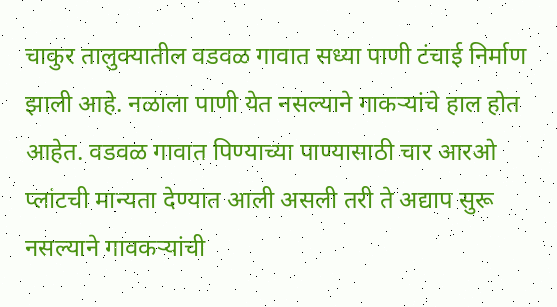चाकुर तालुक्यातील वडवळ गावात सध्या पाणी टंचाई निर्माण झाली आहे. नळाला पाणी येत नसल्याने गाकऱ्यांचे हाल होत आहेत. वडवळ गावात पिण्याच्या पाण्यासाठी चार आरओ प्लांटची मान्यता देण्यात आली असली तरी ते अद्याप सुरू नसल्याने गावकऱ्यांची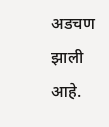अडचण झाली आहे.